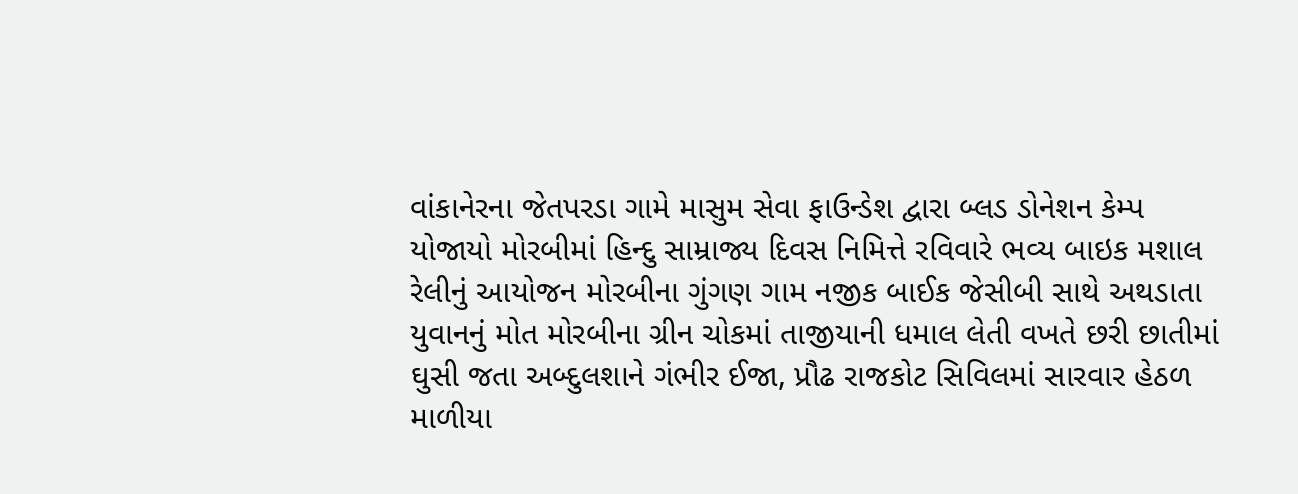વાંકાનેરના જેતપરડા ગામે માસુમ સેવા ફાઉન્ડેશ દ્વારા બ્લડ ડોનેશન કેમ્પ યોજાયો મોરબીમાં હિન્દુ સામ્રાજ્ય દિવસ નિમિત્તે રવિવારે ભવ્ય બાઇક મશાલ રેલીનું આયોજન મોરબીના ગુંગણ ગામ નજીક બાઈક જેસીબી સાથે અથડાતા યુવાનનું મોત મોરબીના ગ્રીન ચોકમાં તાજીયાની ધમાલ લેતી વખતે છરી છાતીમાં ઘુસી જતા અબ્દુલશાને ગંભીર ઈજા, પ્રૌઢ રાજકોટ સિવિલમાં સારવાર હેઠળ  માળીયા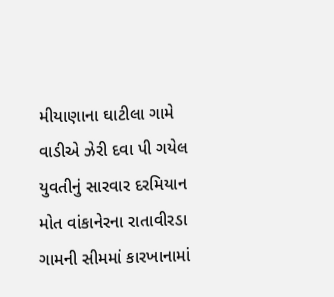મીયાણાના ઘાટીલા ગામે વાડીએ ઝેરી દવા પી ગયેલ યુવતીનું સારવાર દરમિયાન મોત વાંકાનેરના રાતાવીરડા ગામની સીમમાં કારખાનામાં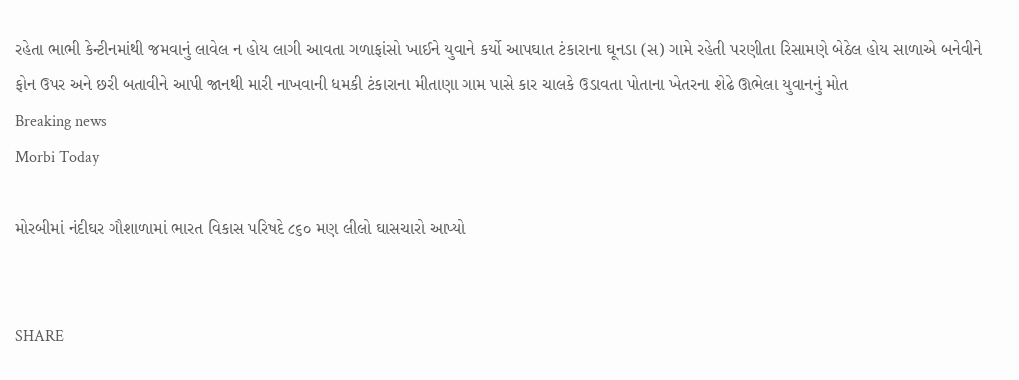રહેતા ભાભી કેન્ટીનમાંથી જમવાનું લાવેલ ન હોય લાગી આવતા ગળાફાંસો ખાઈને યુવાને કર્યો આપઘાત ટંકારાના ઘૂનડા (સ) ગામે રહેતી પરણીતા રિસામણે બેઠેલ હોય સાળાએ બનેવીને ફોન ઉપર અને છરી બતાવીને આપી જાનથી મારી નાખવાની ધમકી ટંકારાના મીતાણા ગામ પાસે કાર ચાલકે ઉડાવતા પોતાના ખેતરના શેઢે ઊભેલા યુવાનનું મોત
Breaking news
Morbi Today

મોરબીમાં નંદીઘર ગૌશાળામાં ભારત વિકાસ પરિષદે ૮૬૦ મણ લીલો ઘાસચારો આપ્યો


SHARE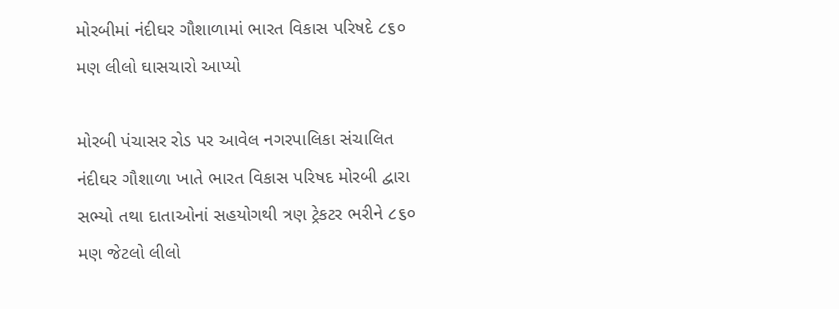મોરબીમાં નંદીઘર ગૌશાળામાં ભારત વિકાસ પરિષદે ૮૬૦ મણ લીલો ઘાસચારો આપ્યો

મોરબી પંચાસર રોડ પર આવેલ નગરપાલિકા સંચાલિત નંદીઘર ગૌશાળા ખાતે ભારત વિકાસ પરિષદ મોરબી દ્વારા સભ્યો તથા દાતાઓનાં સહયોગથી ત્રણ ટ્રેકટર ભરીને ૮૬૦ મણ જેટલો લીલો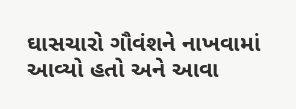ઘાસચારો ગૌવંશને નાખવામાં આવ્યો હતો અને આવા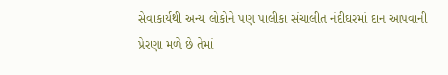સેવાકાર્યથી અન્ય લોકોને પણ પાલીકા સંચાલીત નંદીઘરમાં દાન આપવાની પ્રેરણા મળે છે તેમાં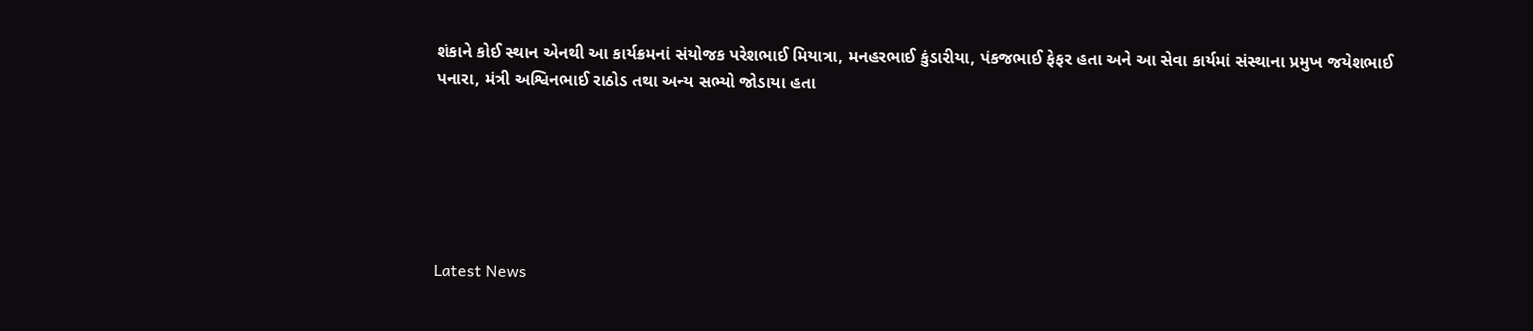શંકાને કોઈ સ્થાન એનથી આ કાર્યક્રમનાં સંયોજક પરેશભાઈ મિયાત્રા, મનહરભાઈ કુંડારીયા, પંકજભાઈ ફેફર હતા અને આ સેવા કાર્યમાં સંસ્થાના પ્રમુખ જયેશભાઈ પનારા, મંત્રી અશ્વિનભાઈ રાઠોડ તથા અન્ય સભ્યો જોડાયા હતા






Latest News